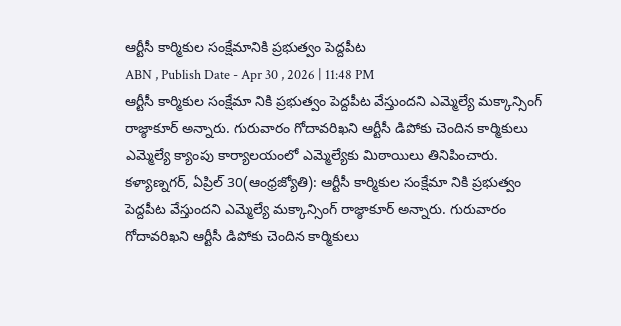ఆర్టీసీ కార్మికుల సంక్షేమానికి ప్రభుత్వం పెద్దపీట
ABN , Publish Date - Apr 30 , 2026 | 11:48 PM
ఆర్టీసీ కార్మికుల సంక్షేమా నికి ప్రభుత్వం పెద్దపీట వేస్తుందని ఎమ్మెల్యే మక్కాన్సింగ్ రాజ్ఠాకూర్ అన్నారు. గురువారం గోదావరిఖని ఆర్టీసీ డిపోకు చెందిన కార్మికులు ఎమ్మెల్యే క్యాంపు కార్యాలయంలో ఎమ్మెల్యేకు మిఠాయిలు తినిపించారు.
కళ్యాణ్నగర్, ఏప్రిల్ 30(ఆంధ్రజ్యోతి): ఆర్టీసీ కార్మికుల సంక్షేమా నికి ప్రభుత్వం పెద్దపీట వేస్తుందని ఎమ్మెల్యే మక్కాన్సింగ్ రాజ్ఠాకూర్ అన్నారు. గురువారం గోదావరిఖని ఆర్టీసీ డిపోకు చెందిన కార్మికులు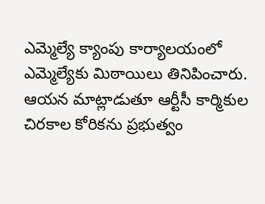ఎమ్మెల్యే క్యాంపు కార్యాలయంలో ఎమ్మెల్యేకు మిఠాయిలు తినిపించారు. ఆయన మాట్లాడుతూ ఆర్టీసీ కార్మికుల చిరకాల కోరికను ప్రభుత్వం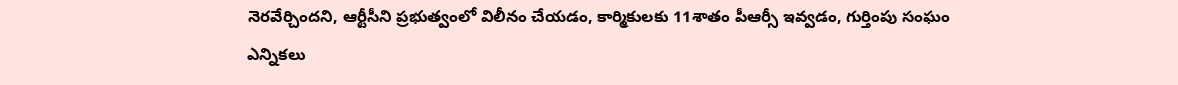నెరవేర్చిందని, ఆర్టీసీని ప్రభుత్వంలో విలీనం చేయడం, కార్మికులకు 11శాతం పీఆర్సీ ఇవ్వడం, గుర్తింపు సంఘం ఎన్నికలు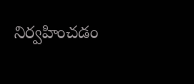నిర్వహించడం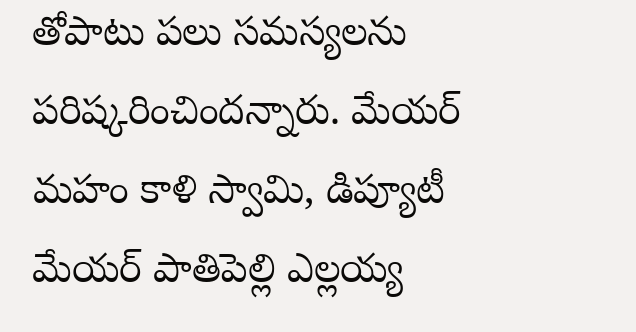తోపాటు పలు సమస్యలను పరిష్కరించిందన్నారు. మేయర్ మహం కాళి స్వామి, డిప్యూటీ మేయర్ పాతిపెల్లి ఎల్లయ్య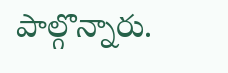పాల్గొన్నారు.